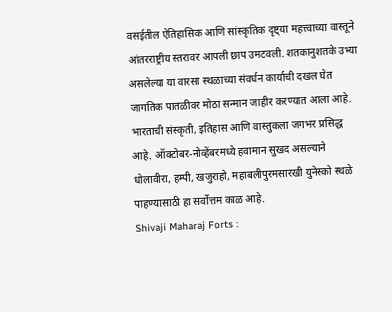वसईतील ऐतिहासिक आणि सांस्कृतिक दृष्ट्या महत्त्वाच्या वास्तूने आंतरराष्ट्रीय स्तरावर आपली छाप उमटवली. शतकानुशतके उभ्या असलेल्या या वारसा स्थळाच्या संवर्धन कार्याची दखल घेत जागतिक पातळीवर मोठा सन्मान जाहीर करण्यात आला आहे.
भारताची संस्कृती, इतिहास आणि वास्तुकला जगभर प्रसिद्ध आहे. ऑक्टोबर-नोव्हेंबरमध्ये हवामान सुखद असल्याने धोलावीरा, हम्पी, खजुराहो, महाबलीपुरमसारखी युनेस्को स्थळे पाहण्यासाठी हा सर्वोत्तम काळ आहे.
Shivaji Maharaj Forts :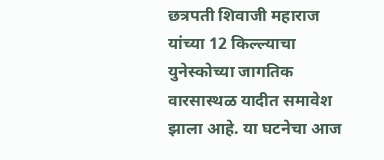छत्रपती शिवाजी महाराज यांच्या 12 किल्ल्याचा युनेस्कोच्या जागतिक वारसास्थळ यादीत समावेश झाला आहे. या घटनेचा आज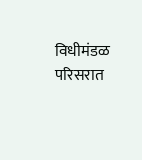विधीमंडळ परिसरात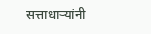सत्ताधाऱ्यांनी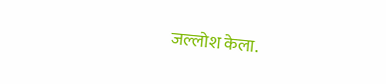जल्लोश केला.